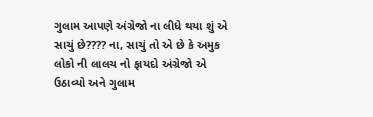ગુલામ આપણે અંગ્રેજો ના લીધે થયા શું એ સાચું છે???? ના, સાચું તો એ છે કે અમુક લોકો ની લાલચ નો ફાયદો અંગ્રેજો એ ઉઠાવ્યો અને ગુલામ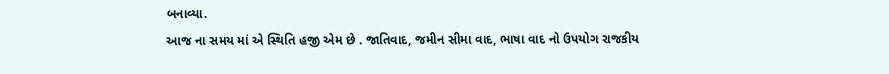બનાવ્યા.
આજ ના સમય માં એ સ્થિતિ હજી એમ છે . જાતિવાદ, જમીન સીમા વાદ, ભાષા વાદ નો ઉપયોગ રાજકીય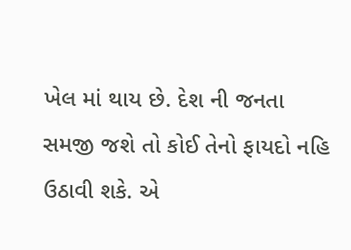ખેલ માં થાય છે. દેશ ની જનતા સમજી જશે તો કોઈ તેનો ફાયદો નહિ ઉઠાવી શકે. એ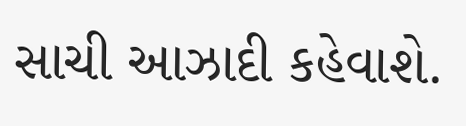સાચી આઝાદી કહેવાશે.